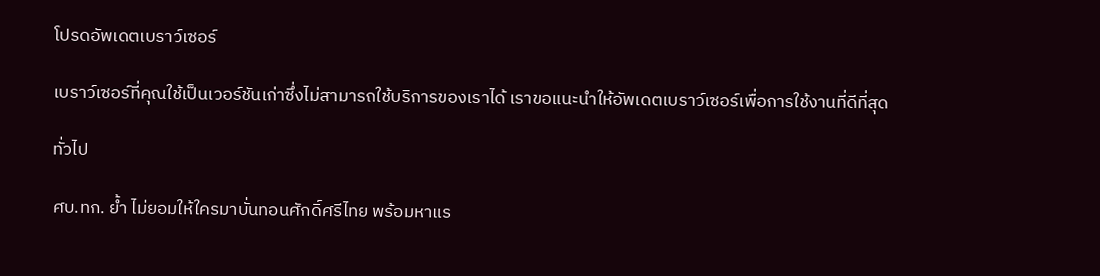โปรดอัพเดตเบราว์เซอร์

เบราว์เซอร์ที่คุณใช้เป็นเวอร์ชันเก่าซึ่งไม่สามารถใช้บริการของเราได้ เราขอแนะนำให้อัพเดตเบราว์เซอร์เพื่อการใช้งานที่ดีที่สุด

ทั่วไป

ศบ.ทก. ย้ำ ไม่ยอมให้ใครมาบั่นทอนศักดิ์ศรีไทย พร้อมหาแร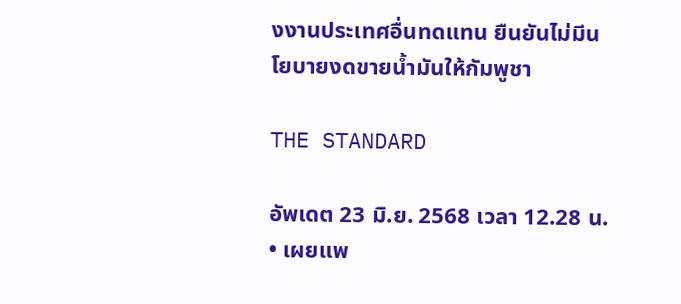งงานประเทศอื่นทดแทน ยืนยันไม่มีนโยบายงดขายน้ำมันให้กัมพูชา

THE STANDARD

อัพเดต 23 มิ.ย. 2568 เวลา 12.28 น. • เผยแพ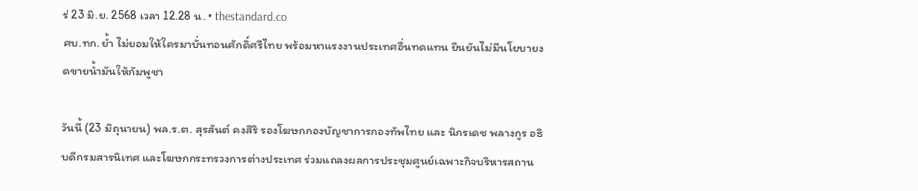ร่ 23 มิ.ย. 2568 เวลา 12.28 น. • thestandard.co
ศบ.ทก. ย้ำ ไม่ยอมให้ใครมาบั่นทอนศักดิ์ศรีไทย พร้อมหาแรงงานประเทศอื่นทดแทน ยืนยันไม่มีนโยบายงดขายน้ำมันให้กัมพูชา

วันนี้ (23 มิถุนายน) พล.ร.ต. สุรสันต์ คงสิริ รองโฆษกกองบัญชาการกองทัพไทย และ นิกรเดช พลางกูร อธิบดีกรมสารนิเทศ และโฆษกกระทรวงการต่างประเทศ ร่วมแถลงผลการประชุมศูนย์เฉพาะกิจบริหารสถาน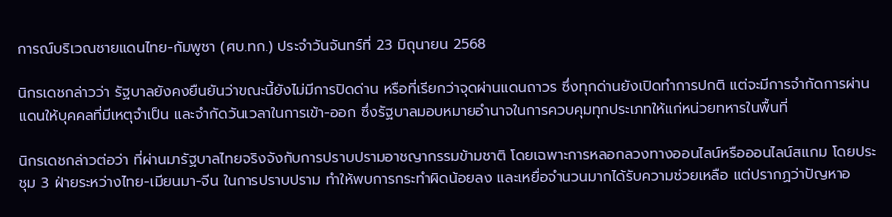การณ์บริเวณชายแดนไทย-กัมพูชา (ศบ.ทก.) ประจำวันจันทร์ที่ 23 มิถุนายน 2568

นิกรเดชกล่าวว่า รัฐบาลยังคงยืนยันว่าขณะนี้ยังไม่มีการปิดด่าน หรือที่เรียกว่าจุดผ่านแดนถาวร ซึ่งทุกด่านยังเปิดทำการปกติ แต่จะมีการจำกัดการผ่านแดนให้บุคคลที่มีเหตุจำเป็น และจำกัดวันเวลาในการเข้า-ออก ซึ่งรัฐบาลมอบหมายอำนาจในการควบคุมทุกประเภทให้แก่หน่วยทหารในพื้นที่

นิกรเดชกล่าวต่อว่า ที่ผ่านมารัฐบาลไทยจริงจังกับการปราบปรามอาชญากรรมข้ามชาติ โดยเฉพาะการหลอกลวงทางออนไลน์หรือออนไลน์สแกม โดยประชุม 3 ฝ่ายระหว่างไทย-เมียนมา-จีน ในการปราบปราม ทำให้พบการกระทำผิดน้อยลง และเหยื่อจำนวนมากได้รับความช่วยเหลือ แต่ปรากฏว่าปัญหาอ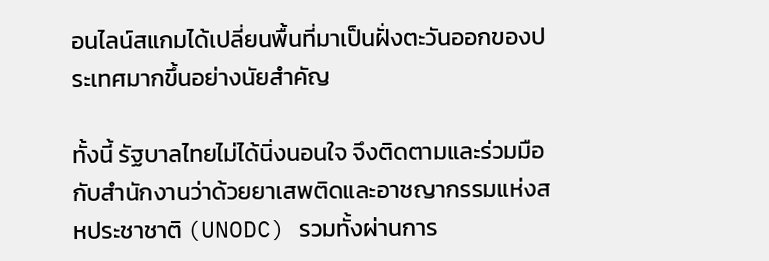อนไลน์สแกมได้เปลี่ยนพื้นที่มาเป็นฝั่งตะวันออกของประเทศมากขึ้นอย่างนัยสำคัญ

ทั้งนี้ รัฐบาลไทยไม่ได้นิ่งนอนใจ จึงติดตามและร่วมมือกับสำนักงานว่าด้วยยาเสพติดและอาชญากรรมแห่งสหประชาชาติ (UNODC) รวมทั้งผ่านการ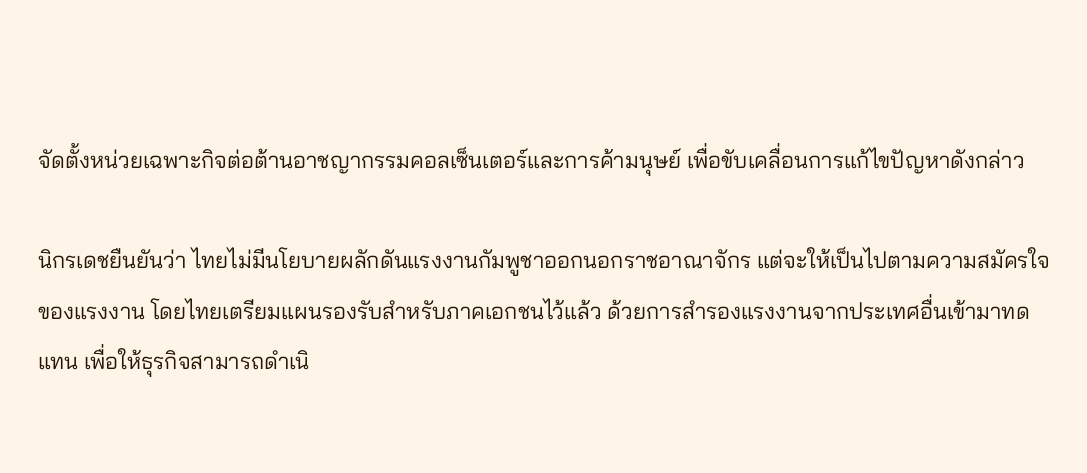จัดตั้งหน่วยเฉพาะกิจต่อต้านอาชญากรรมคอลเซ็นเตอร์และการค้ามนุษย์ เพื่อขับเคลื่อนการแก้ไขปัญหาดังกล่าว

นิกรเดชยืนยันว่า ไทยไม่มีนโยบายผลักดันแรงงานกัมพูชาออกนอกราชอาณาจักร แต่จะให้เป็นไปตามความสมัครใจของแรงงาน โดยไทยเตรียมแผนรองรับสำหรับภาคเอกชนไว้แล้ว ด้วยการสำรองแรงงานจากประเทศอื่นเข้ามาทดแทน เพื่อให้ธุรกิจสามารถดำเนิ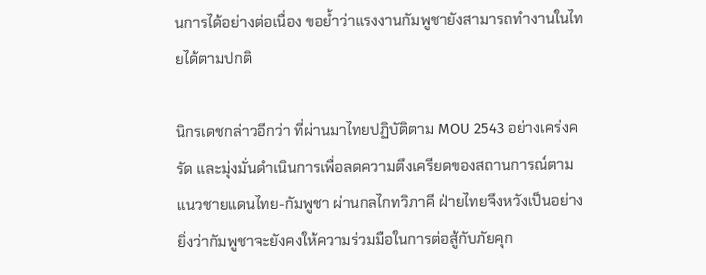นการได้อย่างต่อเนื่อง ขอย้ำว่าแรงงานกัมพูชายังสามารถทำงานในไทยได้ตามปกติ

นิกรเดชกล่าวอีกว่า ที่ผ่านมาไทยปฏิบัติตาม MOU 2543 อย่างเคร่งครัด และมุ่งมั่นดำเนินการเพื่อลดความตึงเครียดของสถานการณ์ตามแนวชายแดนไทย-กัมพูชา ผ่านกลไกทวิภาคี ฝ่ายไทยจึงหวังเป็นอย่างยิ่งว่ากัมพูชาจะยังคงให้ความร่วมมือในการต่อสู้กับภัยคุก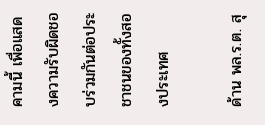คามนี้ เพื่อแสดงความรับผิดชอบร่วมกันต่อประชาชนของทั้งสองประเทศ

ด้าน พล.ร.ต. สุ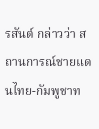รสันต์ กล่าวว่า สถานการณ์ชายแดนไทย-กัมพูชาท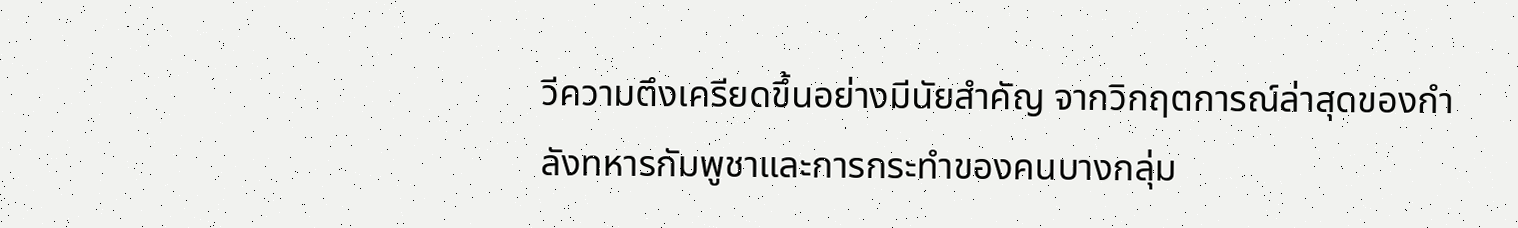วีความตึงเครียดขึ้นอย่างมีนัยสำคัญ จากวิกฤตการณ์ล่าสุดของกำลังทหารกัมพูชาและการกระทำของคนบางกลุ่ม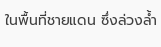ในพื้นที่ชายแดน ซึ่งล่วงล้ำ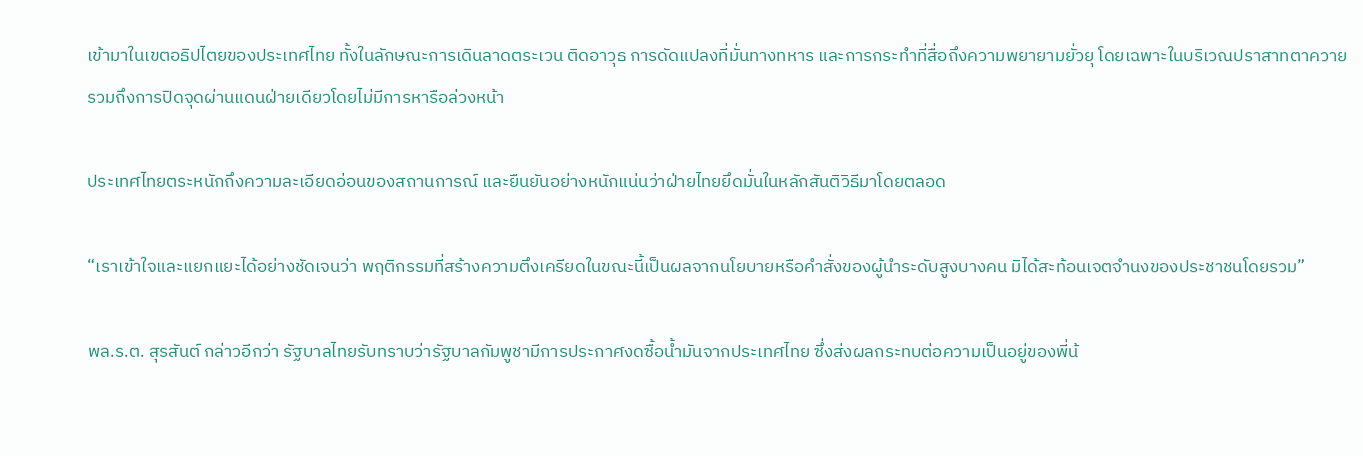เข้ามาในเขตอธิปไตยของประเทศไทย ทั้งในลักษณะการเดินลาดตระเวน ติดอาวุธ การดัดแปลงที่มั่นทางทหาร และการกระทำที่สื่อถึงความพยายามยั่วยุ โดยเฉพาะในบริเวณปราสาทตาควาย รวมถึงการปิดจุดผ่านแดนฝ่ายเดียวโดยไม่มีการหารือล่วงหน้า

ประเทศไทยตระหนักถึงความละเอียดอ่อนของสถานการณ์ และยืนยันอย่างหนักแน่นว่าฝ่ายไทยยึดมั่นในหลักสันติวิธีมาโดยตลอด

“เราเข้าใจและแยกแยะได้อย่างชัดเจนว่า พฤติกรรมที่สร้างความตึงเครียดในขณะนี้เป็นผลจากนโยบายหรือคำสั่งของผู้นำระดับสูงบางคน มิได้สะท้อนเจตจำนงของประชาชนโดยรวม”

พล.ร.ต. สุรสันต์ กล่าวอีกว่า รัฐบาลไทยรับทราบว่ารัฐบาลกัมพูชามีการประกาศงดซื้อน้ำมันจากประเทศไทย ซึ่งส่งผลกระทบต่อความเป็นอยู่ของพี่น้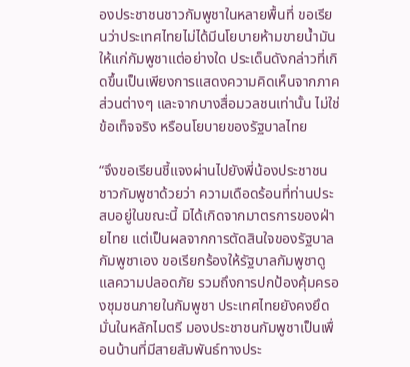องประชาชนชาวกัมพูชาในหลายพื้นที่ ขอเรียนว่าประเทศไทยไม่ได้มีนโยบายห้ามขายน้ำมันให้แก่กัมพูชาแต่อย่างใด ประเด็นดังกล่าวที่เกิดขึ้นเป็นเพียงการแสดงความคิดเห็นจากภาคส่วนต่างๆ และจากบางสื่อมวลชนเท่านั้น ไม่ใช่ข้อเท็จจริง หรือนโยบายของรัฐบาลไทย

“จึงขอเรียนชี้แจงผ่านไปยังพี่น้องประชาชนชาวกัมพูชาด้วยว่า ความเดือดร้อนที่ท่านประสบอยู่ในขณะนี้ มิได้เกิดจากมาตรการของฝ่ายไทย แต่เป็นผลจากการตัดสินใจของรัฐบาลกัมพูชาเอง ขอเรียกร้องให้รัฐบาลกัมพูชาดูแลความปลอดภัย รวมถึงการปกป้องคุ้มครองชุมชนภายในกัมพูชา ประเทศไทยยังคงยึดมั่นในหลักไมตรี มองประชาชนกัมพูชาเป็นเพื่อนบ้านที่มีสายสัมพันธ์ทางประ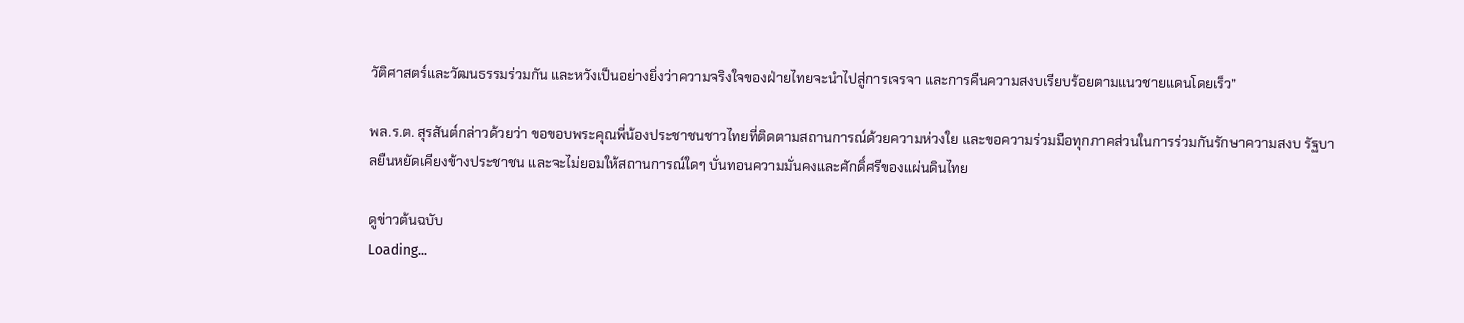วัติศาสตร์และวัฒนธรรมร่วมกัน และหวังเป็นอย่างยิ่งว่าความจริงใจของฝ่ายไทยจะนำไปสู่การเจรจา และการคืนความสงบเรียบร้อยตามแนวชายแดนโดยเร็ว”

พล.ร.ต. สุรสันต์กล่าวด้วยว่า ขอขอบพระคุณพี่น้องประชาชนชาวไทยที่ติดตามสถานการณ์ด้วยความห่วงใย และขอความร่วมมือทุกภาคส่วนในการร่วมกันรักษาความสงบ รัฐบาลยืนหยัดเคียงข้างประชาชน และจะไม่ยอมให้สถานการณ์ใดๆ บั่นทอนความมั่นคงและศักดิ์ศรีของแผ่นดินไทย

ดูข่าวต้นฉบับ
Loading...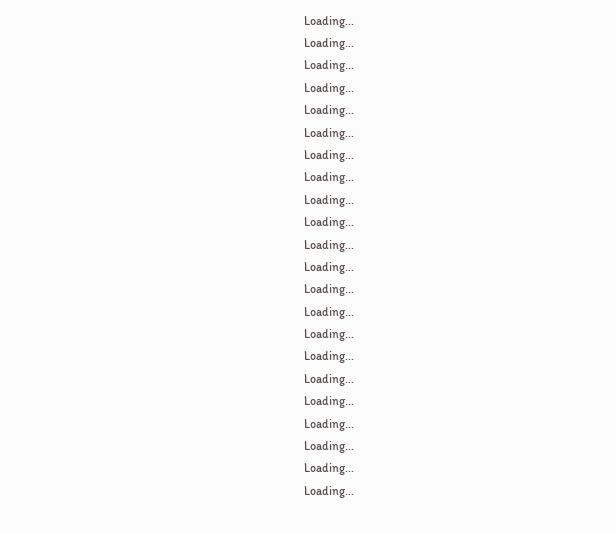Loading...
Loading...
Loading...
Loading...
Loading...
Loading...
Loading...
Loading...
Loading...
Loading...
Loading...
Loading...
Loading...
Loading...
Loading...
Loading...
Loading...
Loading...
Loading...
Loading...
Loading...
Loading...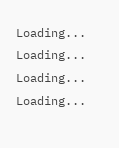Loading...
Loading...
Loading...
Loading...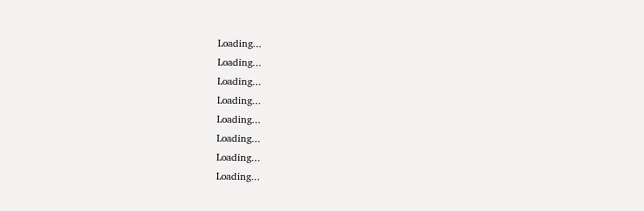Loading...
Loading...
Loading...
Loading...
Loading...
Loading...
Loading...
Loading...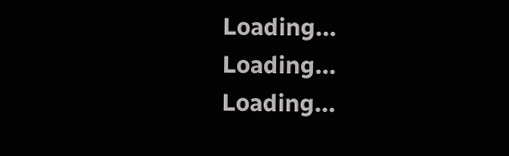Loading...
Loading...
Loading...